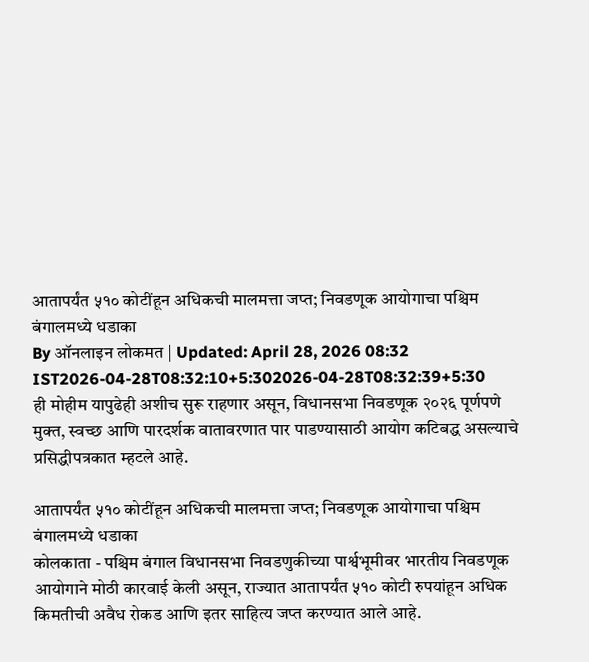आतापर्यंत ५१० कोटींहून अधिकची मालमत्ता जप्त; निवडणूक आयोगाचा पश्चिम बंगालमध्ये धडाका
By ऑनलाइन लोकमत | Updated: April 28, 2026 08:32 IST2026-04-28T08:32:10+5:302026-04-28T08:32:39+5:30
ही मोहीम यापुढेही अशीच सुरू राहणार असून, विधानसभा निवडणूक २०२६ पूर्णपणे मुक्त, स्वच्छ आणि पारदर्शक वातावरणात पार पाडण्यासाठी आयोग कटिबद्ध असल्याचे प्रसिद्धीपत्रकात म्हटले आहे.

आतापर्यंत ५१० कोटींहून अधिकची मालमत्ता जप्त; निवडणूक आयोगाचा पश्चिम बंगालमध्ये धडाका
कोलकाता - पश्चिम बंगाल विधानसभा निवडणुकीच्या पार्श्वभूमीवर भारतीय निवडणूक आयोगाने मोठी कारवाई केली असून, राज्यात आतापर्यंत ५१० कोटी रुपयांहून अधिक किमतीची अवैध रोकड आणि इतर साहित्य जप्त करण्यात आले आहे.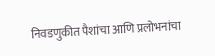निवडणुकीत पैशांचा आणि प्रलोभनांचा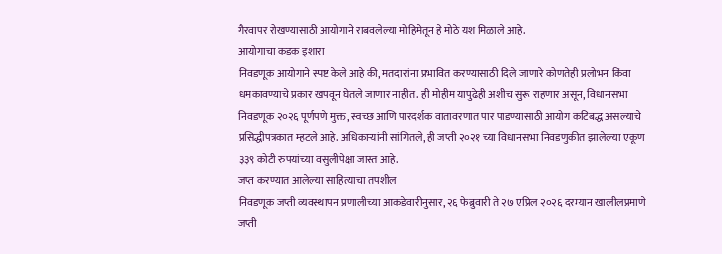गैरवापर रोखण्यासाठी आयोगाने राबवलेल्या मोहिमेतून हे मोठे यश मिळाले आहे.
आयोगाचा कडक इशारा
निवडणूक आयोगाने स्पष्ट केले आहे की, मतदारांना प्रभावित करण्यासाठी दिले जाणारे कोणतेही प्रलोभन किंवा धमकावण्याचे प्रकार खपवून घेतले जाणार नाहीत. ही मोहीम यापुढेही अशीच सुरू राहणार असून, विधानसभा निवडणूक २०२६ पूर्णपणे मुक्त, स्वच्छ आणि पारदर्शक वातावरणात पार पाडण्यासाठी आयोग कटिबद्ध असल्याचे प्रसिद्धीपत्रकात म्हटले आहे. अधिकाऱ्यांनी सांगितले, ही जप्ती २०२१ च्या विधानसभा निवडणुकीत झालेल्या एकूण ३३९ कोटी रुपयांच्या वसुलीपेक्षा जास्त आहे.
जप्त करण्यात आलेल्या साहित्याचा तपशील
निवडणूक जप्ती व्यवस्थापन प्रणालीच्या आकडेवारीनुसार, २६ फेब्रुवारी ते २७ एप्रिल २०२६ दरम्यान खालीलप्रमाणे जप्ती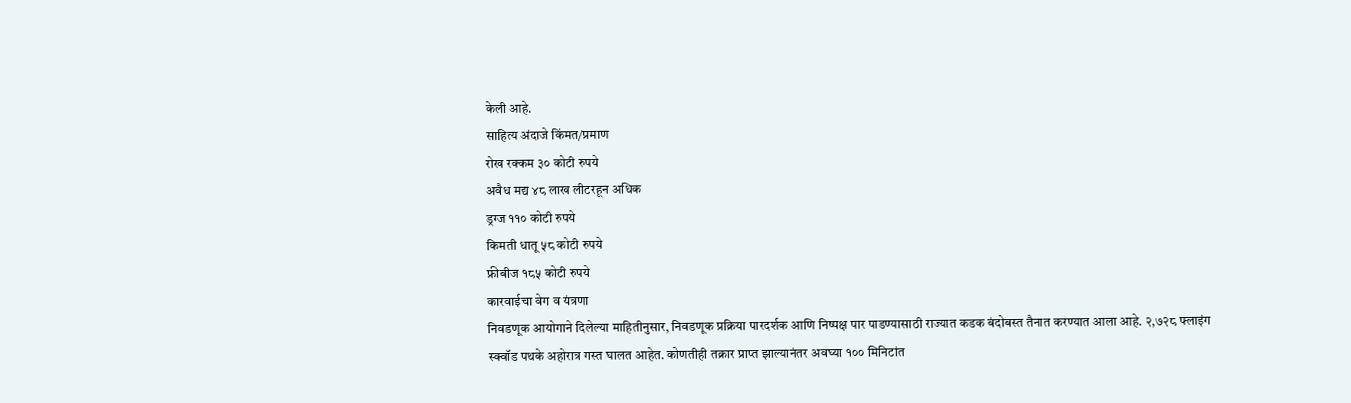केली आहे.
साहित्य अंदाजे किंमत/प्रमाण
रोख रक्कम ३० कोटी रुपये
अवैध मद्य ४८ लाख लीटरहून अधिक
ड्रग्ज ११० कोटी रुपये
किमती धातू ५८ कोटी रुपये
फ्रीबीज १८५ कोटी रुपये
कारवाईचा वेग व यंत्रणा
निवडणूक आयोगाने दिलेल्या माहितीनुसार, निवडणूक प्रक्रिया पारदर्शक आणि निष्पक्ष पार पाडण्यासाठी राज्यात कडक बंदोबस्त तैनात करण्यात आला आहे. २,७२८ फ्लाइंग स्क्वॉड पथके अहोरात्र गस्त घालत आहेत. कोणतीही तक्रार प्राप्त झाल्यानंतर अवघ्या १०० मिनिटांत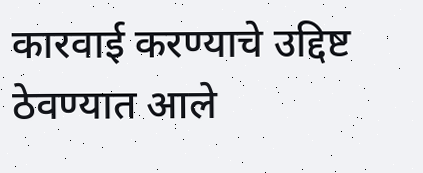कारवाई करण्याचे उद्दिष्ट ठेवण्यात आले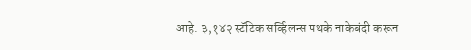आहे. ३,१४२ स्टॅटिक सर्व्हिलन्स पथके नाकेबंदी करून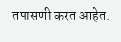तपासणी करत आहेत.